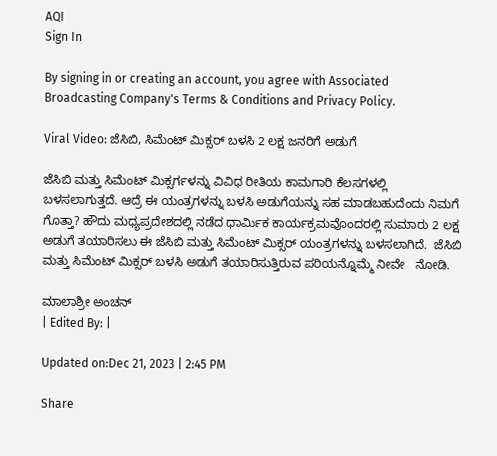AQI
Sign In

By signing in or creating an account, you agree with Associated Broadcasting Company's Terms & Conditions and Privacy Policy.

Viral Video: ಜೆಸಿಬಿ, ಸಿಮೆಂಟ್ ಮಿಕ್ಸರ್ ಬಳಸಿ 2 ಲಕ್ಷ ಜನರಿಗೆ ಅಡುಗೆ

ಜೆಸಿಬಿ ಮತ್ತು ಸಿಮೆಂಟ್ ಮಿಕ್ಸರ್ಗಳನ್ನು ವಿವಿಧ ರೀತಿಯ ಕಾಮಗಾರಿ ಕೆಲಸಗಳಲ್ಲಿ ಬಳಸಲಾಗುತ್ತದೆ. ಆದ್ರೆ ಈ ಯಂತ್ರಗಳನ್ನು ಬಳಸಿ ಅಡುಗೆಯನ್ನು ಸಹ ಮಾಡಬಹುದೆಂದು ನಿಮಗೆ ಗೊತ್ತಾ? ಹೌದು ಮಧ್ಯಪ್ರದೇಶದಲ್ಲಿ ನಡೆದ ಧಾರ್ಮಿಕ ಕಾರ್ಯಕ್ರಮವೊಂದರಲ್ಲಿ ಸುಮಾರು 2 ಲಕ್ಷ  ಅಡುಗೆ ತಯಾರಿಸಲು ಈ ಜೆಸಿಬಿ ಮತ್ತು ಸಿಮೆಂಟ್ ಮಿಕ್ಸರ್ ಯಂತ್ರಗಳನ್ನು ಬಳಸಲಾಗಿದೆ.  ಜೆಸಿಬಿ ಮತ್ತು ಸಿಮೆಂಟ್ ಮಿಕ್ಸರ್ ಬಳಸಿ ಅಡುಗೆ ತಯಾರಿಸುತ್ತಿರುವ ಪರಿಯನ್ನೊಮ್ಮೆ ನೀವೇ   ನೋಡಿ.

ಮಾಲಾಶ್ರೀ ಅಂಚನ್
| Edited By: |

Updated on:Dec 21, 2023 | 2:45 PM

Share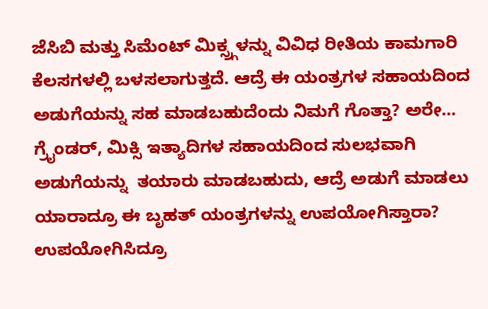ಜೆಸಿಬಿ ಮತ್ತು ಸಿಮೆಂಟ್ ಮಿಕ್ಸ್ರ್ಗಳನ್ನು ವಿವಿಧ ರೀತಿಯ ಕಾಮಗಾರಿ ಕೆಲಸಗಳಲ್ಲಿ ಬಳಸಲಾಗುತ್ತದೆ. ಆದ್ರೆ ಈ ಯಂತ್ರಗಳ ಸಹಾಯದಿಂದ   ಅಡುಗೆಯನ್ನು ಸಹ ಮಾಡಬಹುದೆಂದು ನಿಮಗೆ ಗೊತ್ತಾ? ಅರೇ…  ಗ್ರೈಂಡರ್, ಮಿಕ್ಸಿ ಇತ್ಯಾದಿಗಳ ಸಹಾಯದಿಂದ ಸುಲಭವಾಗಿ ಅಡುಗೆಯನ್ನು  ತಯಾರು ಮಾಡಬಹುದು, ಆದ್ರೆ ಅಡುಗೆ ಮಾಡಲು ಯಾರಾದ್ರೂ ಈ ಬೃಹತ್ ಯಂತ್ರಗಳನ್ನು ಉಪಯೋಗಿಸ್ತಾರಾ?  ಉಪಯೋಗಿಸಿದ್ರೂ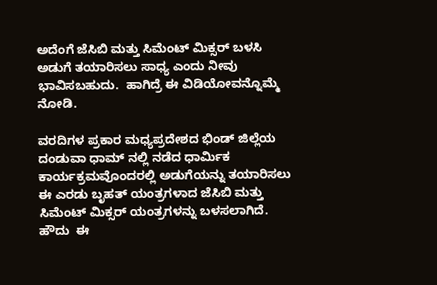ಅದೆಂಗೆ ಜೆಸಿಬಿ ಮತ್ತು ಸಿಮೆಂಟ್ ಮಿಕ್ಸರ್ ಬಳಸಿ ಅಡುಗೆ ತಯಾರಿಸಲು ಸಾಧ್ಯ ಎಂದು ನೀವು ಭಾವಿಸಬಹುದು.  ಹಾಗಿದ್ರೆ ಈ ವಿಡಿಯೋವನ್ನೊಮ್ಮೆ ನೋಡಿ.

ವರದಿಗಳ ಪ್ರಕಾರ ಮಧ್ಯಪ್ರದೇಶದ ಭಿಂಡ್ ಜಿಲ್ಲೆಯ ದಂಡುವಾ ಧಾಮ್ ನಲ್ಲಿ ನಡೆದ ಧಾರ್ಮಿಕ ಕಾರ್ಯಕ್ರಮವೊಂದರಲ್ಲಿ ಅಡುಗೆಯನ್ನು ತಯಾರಿಸಲು  ಈ ಎರಡು ಬೃಹತ್ ಯಂತ್ರಗಳಾದ ಜೆಸಿಬಿ ಮತ್ತು ಸಿಮೆಂಟ್ ಮಿಕ್ಸರ್ ಯಂತ್ರಗಳನ್ನು ಬಳಸಲಾಗಿದೆ. ಹೌದು  ಈ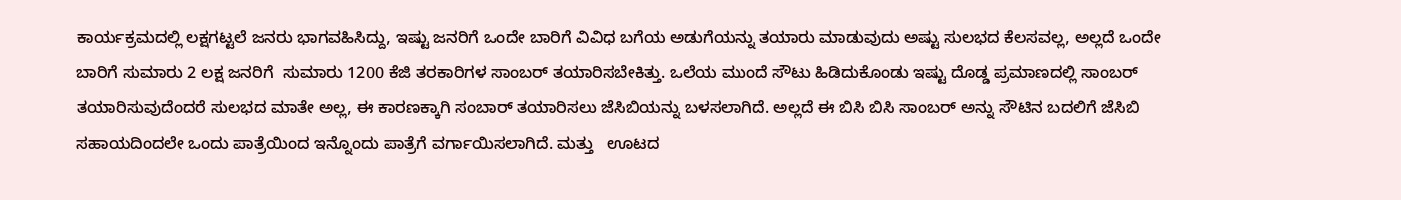ಕಾರ್ಯಕ್ರಮದಲ್ಲಿ ಲಕ್ಷಗಟ್ಟಲೆ ಜನರು ಭಾಗವಹಿಸಿದ್ದು, ಇಷ್ಟು ಜನರಿಗೆ ಒಂದೇ ಬಾರಿಗೆ ವಿವಿಧ ಬಗೆಯ ಅಡುಗೆಯನ್ನು ತಯಾರು ಮಾಡುವುದು ಅಷ್ಟು ಸುಲಭದ ಕೆಲಸವಲ್ಲ, ಅಲ್ಲದೆ ಒಂದೇ ಬಾರಿಗೆ ಸುಮಾರು 2 ಲಕ್ಷ ಜನರಿಗೆ  ಸುಮಾರು 1200 ಕೆಜಿ ತರಕಾರಿಗಳ ಸಾಂಬರ್ ತಯಾರಿಸಬೇಕಿತ್ತು. ಒಲೆಯ ಮುಂದೆ ಸೌಟು ಹಿಡಿದುಕೊಂಡು ಇಷ್ಟು ದೊಡ್ಡ ಪ್ರಮಾಣದಲ್ಲಿ ಸಾಂಬರ್ ತಯಾರಿಸುವುದೆಂದರೆ ಸುಲಭದ ಮಾತೇ ಅಲ್ಲ, ಈ ಕಾರಣಕ್ಕಾಗಿ ಸಂಬಾರ್ ತಯಾರಿಸಲು ಜೆಸಿಬಿಯನ್ನು ಬಳಸಲಾಗಿದೆ. ಅಲ್ಲದೆ ಈ ಬಿಸಿ ಬಿಸಿ ಸಾಂಬರ್ ಅನ್ನು ಸೌಟಿನ ಬದಲಿಗೆ ಜೆಸಿಬಿ ಸಹಾಯದಿಂದಲೇ ಒಂದು ಪಾತ್ರೆಯಿಂದ ಇನ್ನೊಂದು ಪಾತ್ರೆಗೆ ವರ್ಗಾಯಿಸಲಾಗಿದೆ. ಮತ್ತು   ಊಟದ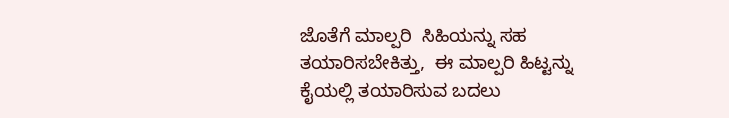ಜೊತೆಗೆ ಮಾಲ್ಪರಿ  ಸಿಹಿಯನ್ನು ಸಹ ತಯಾರಿಸಬೇಕಿತ್ತು,  ಈ ಮಾಲ್ಪರಿ ಹಿಟ್ಟನ್ನು  ಕೈಯಲ್ಲಿ ತಯಾರಿಸುವ ಬದಲು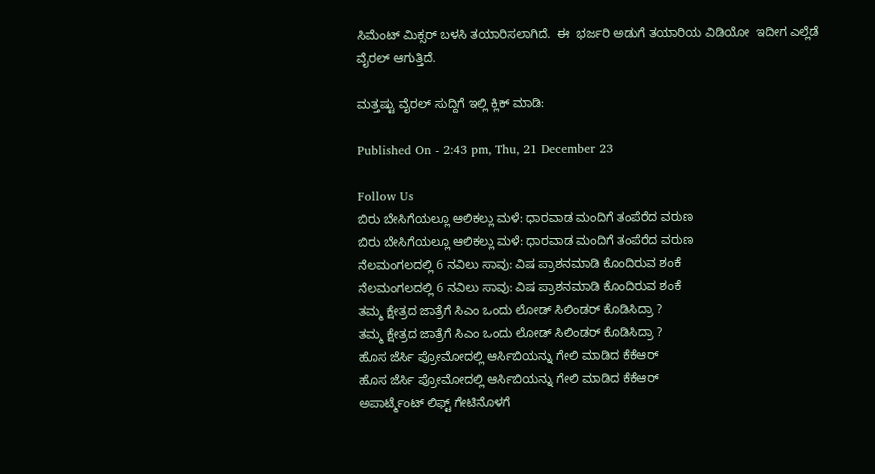ಸಿಮೆಂಟ್ ಮಿಕ್ಸರ್ ಬಳಸಿ ತಯಾರಿಸಲಾಗಿದೆ.  ಈ  ಭರ್ಜರಿ ಅಡುಗೆ ತಯಾರಿಯ ವಿಡಿಯೋ  ಇದೀಗ ಎಲ್ಲೆಡೆ   ವೈರಲ್ ಆಗುತ್ತಿದೆ.

ಮತ್ತಷ್ಟು ವೈರಲ್ ಸುದ್ದಿಗೆ ಇಲ್ಲಿ ಕ್ಲಿಕ್ ಮಾಡಿ:

Published On - 2:43 pm, Thu, 21 December 23

Follow Us
ಬಿರು ಬೇಸಿಗೆಯಲ್ಲೂ ಆಲಿಕಲ್ಲು ಮಳೆ: ಧಾರವಾಡ ಮಂದಿಗೆ ತಂಪೆರೆದ ವರುಣ
ಬಿರು ಬೇಸಿಗೆಯಲ್ಲೂ ಆಲಿಕಲ್ಲು ಮಳೆ: ಧಾರವಾಡ ಮಂದಿಗೆ ತಂಪೆರೆದ ವರುಣ
ನೆಲಮಂಗಲದಲ್ಲಿ 6 ನವಿಲು ಸಾವು: ವಿಷ ಪ್ರಾಶನಮಾಡಿ ಕೊಂದಿರುವ ಶಂಕೆ
ನೆಲಮಂಗಲದಲ್ಲಿ 6 ನವಿಲು ಸಾವು: ವಿಷ ಪ್ರಾಶನಮಾಡಿ ಕೊಂದಿರುವ ಶಂಕೆ
ತಮ್ಮ ಕ್ಷೇತ್ರದ ಜಾತ್ರೆಗೆ ಸಿಎಂ ಒಂದು ಲೋಡ್ ಸಿಲಿಂಡರ್ ಕೊಡಿಸಿದ್ರಾ ?
ತಮ್ಮ ಕ್ಷೇತ್ರದ ಜಾತ್ರೆಗೆ ಸಿಎಂ ಒಂದು ಲೋಡ್ ಸಿಲಿಂಡರ್ ಕೊಡಿಸಿದ್ರಾ ?
ಹೊಸ ಜೆರ್ಸಿ ಪ್ರೋಮೋದಲ್ಲಿ ಆರ್ಸಿಬಿಯನ್ನು ಗೇಲಿ ಮಾಡಿದ ಕೆಕೆಆರ್
ಹೊಸ ಜೆರ್ಸಿ ಪ್ರೋಮೋದಲ್ಲಿ ಆರ್ಸಿಬಿಯನ್ನು ಗೇಲಿ ಮಾಡಿದ ಕೆಕೆಆರ್
ಅಪಾರ್ಟ್ಮೆಂಟ್ ಲಿಫ್ಟ್ ಗೇಟಿನೊಳಗೆ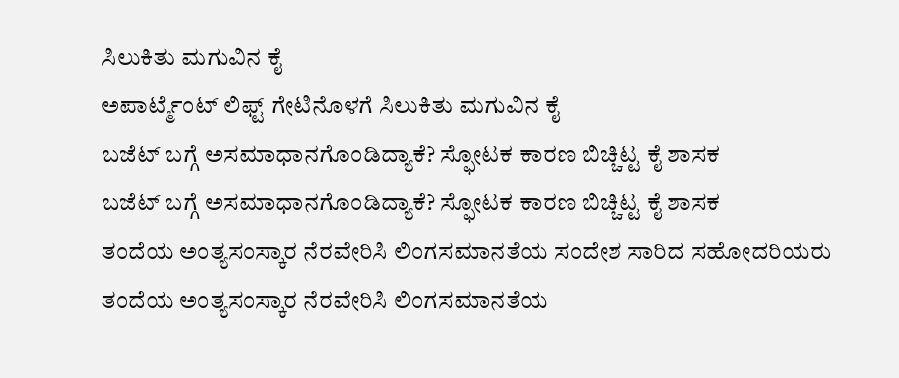ಸಿಲುಕಿತು ಮಗುವಿನ ಕೈ
ಅಪಾರ್ಟ್ಮೆಂಟ್ ಲಿಫ್ಟ್ ಗೇಟಿನೊಳಗೆ ಸಿಲುಕಿತು ಮಗುವಿನ ಕೈ
ಬಜೆಟ್ ಬಗ್ಗೆ ಅಸಮಾಧಾನಗೊಂಡಿದ್ಯಾಕೆ? ಸ್ಫೋಟಕ ಕಾರಣ ಬಿಚ್ಚಿಟ್ಟ ಕೈ ಶಾಸಕ
ಬಜೆಟ್ ಬಗ್ಗೆ ಅಸಮಾಧಾನಗೊಂಡಿದ್ಯಾಕೆ? ಸ್ಫೋಟಕ ಕಾರಣ ಬಿಚ್ಚಿಟ್ಟ ಕೈ ಶಾಸಕ
ತಂದೆಯ ಅಂತ್ಯಸಂಸ್ಕಾರ ನೆರವೇರಿಸಿ ಲಿಂಗಸಮಾನತೆಯ ಸಂದೇಶ ಸಾರಿದ ಸಹೋದರಿಯರು
ತಂದೆಯ ಅಂತ್ಯಸಂಸ್ಕಾರ ನೆರವೇರಿಸಿ ಲಿಂಗಸಮಾನತೆಯ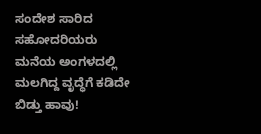ಸಂದೇಶ ಸಾರಿದ ಸಹೋದರಿಯರು
ಮನೆಯ ಅಂಗಳದಲ್ಲಿ ಮಲಗಿದ್ದ ವೃದ್ಧೆಗೆ ಕಡಿದೇ ಬಿಡ್ತು ಹಾವು!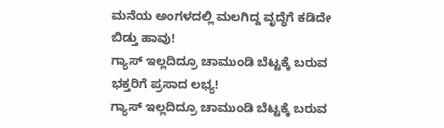ಮನೆಯ ಅಂಗಳದಲ್ಲಿ ಮಲಗಿದ್ದ ವೃದ್ಧೆಗೆ ಕಡಿದೇ ಬಿಡ್ತು ಹಾವು!
ಗ್ಯಾಸ್ ಇಲ್ಲದಿದ್ರೂ ಚಾಮುಂಡಿ ಬೆಟ್ಟಕ್ಕೆ ಬರುವ ಭಕ್ತರಿಗೆ ಪ್ರಸಾದ ಲಭ್ಯ!
ಗ್ಯಾಸ್ ಇಲ್ಲದಿದ್ರೂ ಚಾಮುಂಡಿ ಬೆಟ್ಟಕ್ಕೆ ಬರುವ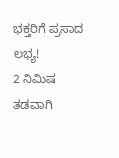ಭಕ್ತರಿಗೆ ಪ್ರಸಾದ ಲಭ್ಯ!
2 ನಿಮಿಷ ತಡವಾಗಿ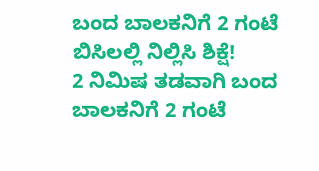ಬಂದ ಬಾಲಕನಿಗೆ 2 ಗಂಟೆ ಬಿಸಿಲಲ್ಲಿ ನಿಲ್ಲಿಸಿ ಶಿಕ್ಷೆ!
2 ನಿಮಿಷ ತಡವಾಗಿ ಬಂದ ಬಾಲಕನಿಗೆ 2 ಗಂಟೆ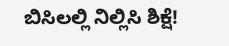ಬಿಸಿಲಲ್ಲಿ ನಿಲ್ಲಿಸಿ ಶಿಕ್ಷೆ!